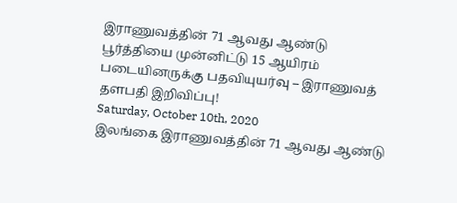இராணுவத்தின் 71 ஆவது ஆண்டு பூர்த்தியை முன்னிட்டு 15 ஆயிரம் படையினருக்கு பதவியுயர்வு – இராணுவத் தளபதி இறிவிப்பு!
Saturday, October 10th, 2020
இலங்கை இராணுவத்தின் 71 ஆவது ஆண்டு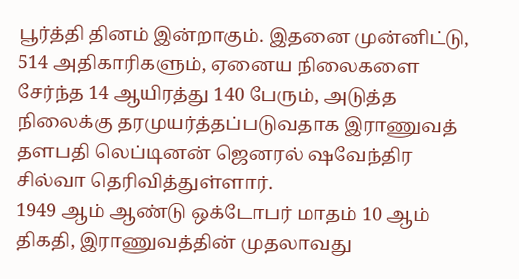பூர்த்தி தினம் இன்றாகும். இதனை முன்னிட்டு, 514 அதிகாரிகளும், ஏனைய நிலைகளை சேர்ந்த 14 ஆயிரத்து 140 பேரும், அடுத்த நிலைக்கு தரமுயர்த்தப்படுவதாக இராணுவத் தளபதி லெப்டினன் ஜெனரல் ஷவேந்திர சில்வா தெரிவித்துள்ளார்.
1949 ஆம் ஆண்டு ஒக்டோபர் மாதம் 10 ஆம் திகதி, இராணுவத்தின் முதலாவது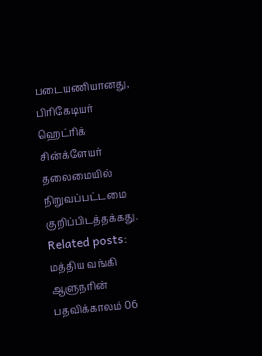படையணியானது, பிரிகேடியர் ஹெட்ரிக் சின்க்ளேயர் தலைமையில் நிறுவப்பட்டமை குறிப்பிடத்தக்கது.
Related posts:
மத்திய வங்கி ஆளுநரின் பதவிக்காலம் 06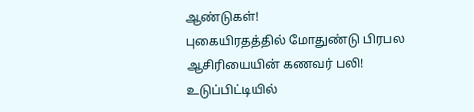ஆண்டுகள்!
புகையிரதத்தில் மோதுண்டு பிரபல ஆசிரியையின் கணவர் பலி!
உடுப்பிட்டியில்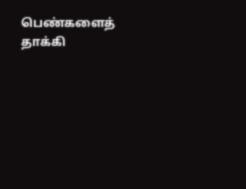பெண்களைத் தாக்கி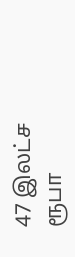47 இலட்ச ரூபா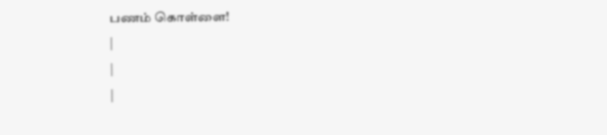பணம் கொள்ளை!
|
|
|